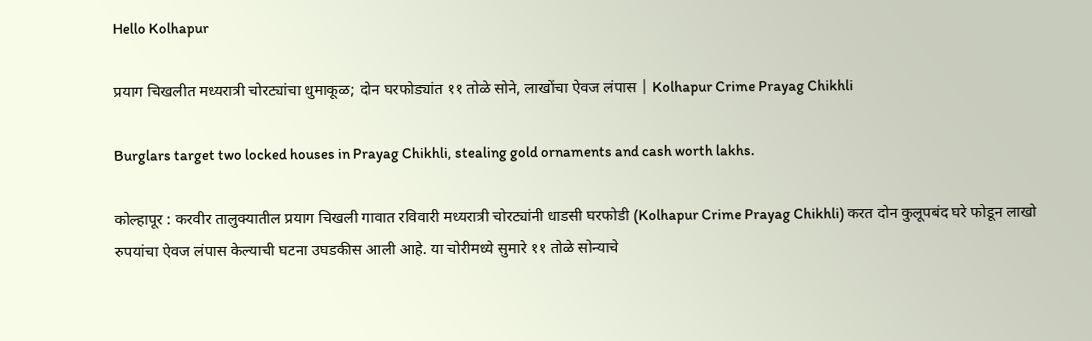Hello Kolhapur

प्रयाग चिखलीत मध्यरात्री चोरट्यांचा धुमाकूळ; दोन घरफोड्यांत ११ तोळे सोने, लाखोंचा ऐवज लंपास | Kolhapur Crime Prayag Chikhli

Burglars target two locked houses in Prayag Chikhli, stealing gold ornaments and cash worth lakhs.

कोल्हापूर : करवीर तालुक्यातील प्रयाग चिखली गावात रविवारी मध्यरात्री चोरट्यांनी धाडसी घरफोडी (Kolhapur Crime Prayag Chikhli) करत दोन कुलूपबंद घरे फोडून लाखो रुपयांचा ऐवज लंपास केल्याची घटना उघडकीस आली आहे. या चोरीमध्ये सुमारे ११ तोळे सोन्याचे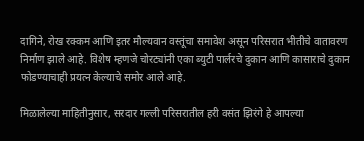दागिने, रोख रक्कम आणि इतर मौल्यवान वस्तूंचा समावेश असून परिसरात भीतीचे वातावरण निर्माण झाले आहे. विशेष म्हणजे चोरट्यांनी एका ब्युटी पार्लरचे दुकान आणि कासाराचे दुकान फोडण्याचाही प्रयत्न केल्याचे समोर आले आहे.

मिळालेल्या माहितीनुसार, सरदार गल्ली परिसरातील हरी वसंत झिरंगे हे आपल्या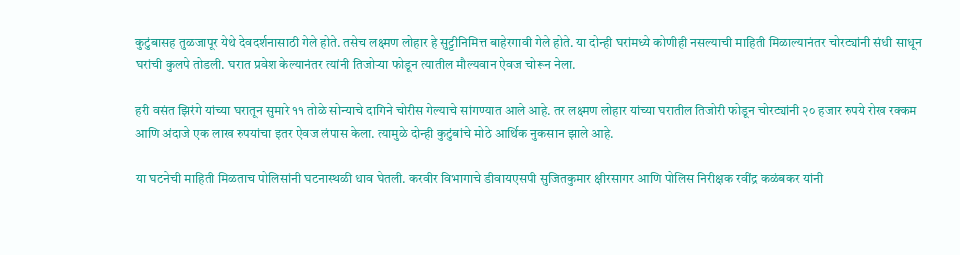कुटुंबासह तुळजापूर येथे देवदर्शनासाठी गेले होते. तसेच लक्ष्मण लोहार हे सुट्टीनिमित्त बाहेरगावी गेले होते. या दोन्ही घरांमध्ये कोणीही नसल्याची माहिती मिळाल्यानंतर चोरट्यांनी संधी साधून घरांची कुलपे तोडली. घरात प्रवेश केल्यानंतर त्यांनी तिजोऱ्या फोडून त्यातील मौल्यवान ऐवज चोरून नेला.

हरी वसंत झिरंगे यांच्या घरातून सुमारे ११ तोळे सोन्याचे दागिने चोरीस गेल्याचे सांगण्यात आले आहे. तर लक्ष्मण लोहार यांच्या घरातील तिजोरी फोडून चोरट्यांनी २० हजार रुपये रोख रक्कम आणि अंदाजे एक लाख रुपयांचा इतर ऐवज लंपास केला. त्यामुळे दोन्ही कुटुंबांचे मोठे आर्थिक नुकसान झाले आहे.

या घटनेची माहिती मिळताच पोलिसांनी घटनास्थळी धाव घेतली. करवीर विभागाचे डीवायएसपी सुजितकुमार क्षीरसागर आणि पोलिस निरीक्षक रवींद्र कळंबकर यांनी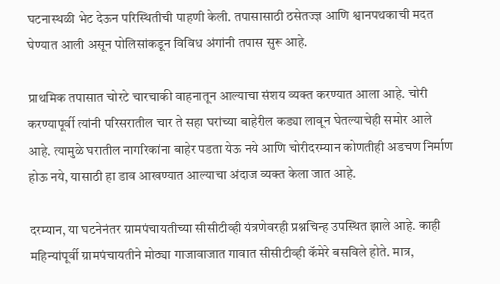घटनास्थळी भेट देऊन परिस्थितीची पाहणी केली. तपासासाठी ठसेतज्ज्ञ आणि श्वानपथकाची मदत घेण्यात आली असून पोलिसांकडून विविध अंगांनी तपास सुरू आहे.

प्राथमिक तपासात चोरटे चारचाकी वाहनातून आल्याचा संशय व्यक्त करण्यात आला आहे. चोरी करण्यापूर्वी त्यांनी परिसरातील चार ते सहा घरांच्या बाहेरील कड्या लावून घेतल्याचेही समोर आले आहे. त्यामुळे घरातील नागरिकांना बाहेर पडता येऊ नये आणि चोरीदरम्यान कोणतीही अडचण निर्माण होऊ नये, यासाठी हा डाव आखण्यात आल्याचा अंदाज व्यक्त केला जात आहे.

दरम्यान, या घटनेनंतर ग्रामपंचायतीच्या सीसीटीव्ही यंत्रणेवरही प्रश्नचिन्ह उपस्थित झाले आहे. काही महिन्यांपूर्वी ग्रामपंचायतीने मोठ्या गाजावाजात गावात सीसीटीव्ही कॅमेरे बसविले होते. मात्र,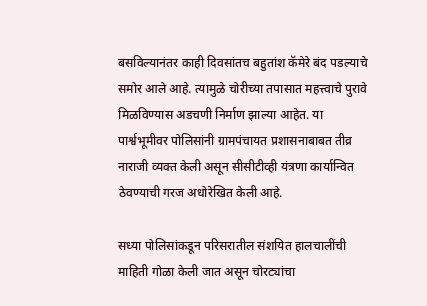बसविल्यानंतर काही दिवसांतच बहुतांश कॅमेरे बंद पडल्याचे समोर आले आहे. त्यामुळे चोरीच्या तपासात महत्त्वाचे पुरावे मिळविण्यास अडचणी निर्माण झाल्या आहेत. या पार्श्वभूमीवर पोलिसांनी ग्रामपंचायत प्रशासनाबाबत तीव्र नाराजी व्यक्त केली असून सीसीटीव्ही यंत्रणा कार्यान्वित ठेवण्याची गरज अधोरेखित केली आहे.

सध्या पोलिसांकडून परिसरातील संशयित हालचालींची माहिती गोळा केली जात असून चोरट्यांचा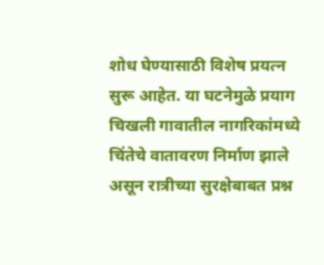शोध घेण्यासाठी विशेष प्रयत्न सुरू आहेत. या घटनेमुळे प्रयाग चिखली गावातील नागरिकांमध्ये चिंतेचे वातावरण निर्माण झाले असून रात्रीच्या सुरक्षेबाबत प्रश्न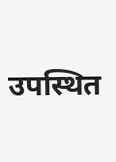उपस्थित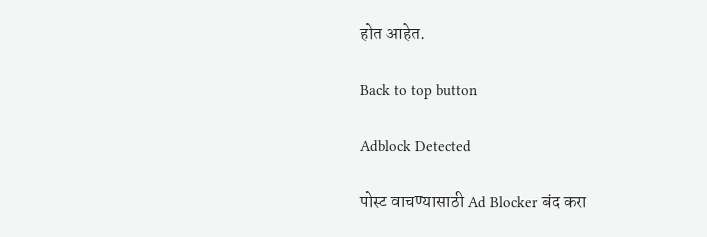होत आहेत.

Back to top button

Adblock Detected

पोस्ट वाचण्यासाठी Ad Blocker बंद करा